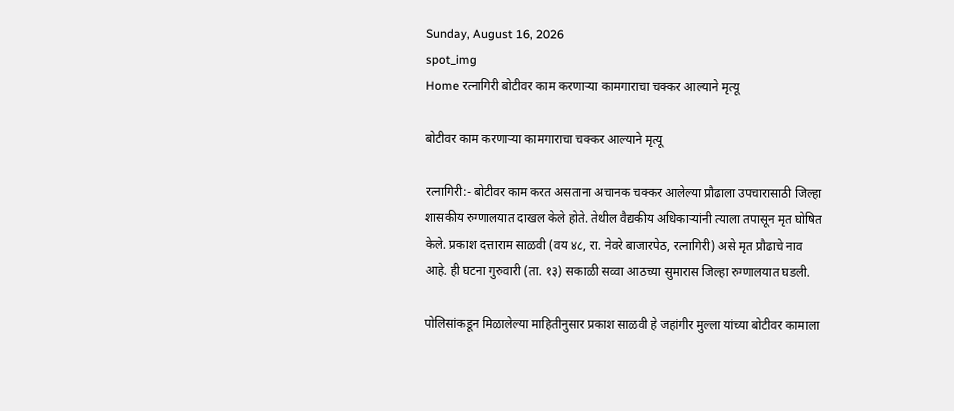Sunday, August 16, 2026
spot_img
Home रत्नागिरी बोटीवर काम करणाऱ्या कामगाराचा चक्कर आल्याने मृत्यू

बोटीवर काम करणाऱ्या कामगाराचा चक्कर आल्याने मृत्यू

रत्नागिरी:- बोटीवर काम करत असताना अचानक चक्कर आलेल्या प्रौढाला उपचारासाठी जिल्हा शासकीय रुग्णालयात दाखल केले होते. तेथील वैद्यकीय अधिकाऱ्यांनी त्याला तपासून मृत घोषित केले. प्रकाश दत्ताराम साळवी (वय ४८, रा. नेवरे बाजारपेठ, रत्नागिरी) असे मृत प्रौढाचे नाव आहे. ही घटना गुरुवारी (ता. १३) सकाळी सव्वा आठच्या सुमारास जिल्हा रुग्णालयात घडली.

पोलिसांकडून मिळालेल्या माहितीनुसार प्रकाश साळवी हे जहांगीर मुल्ला यांच्या बोटीवर कामाला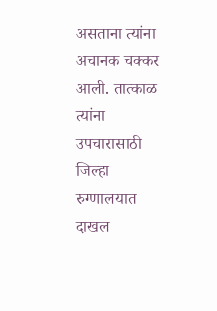असताना त्यांना अचानक चक्कर आली. तात्काळ त्यांना उपचारासाठी जिल्हा रुग्णालयात दाखल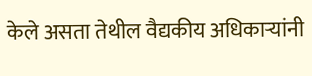केले असता तेथील वैद्यकीय अधिकाऱ्यांनी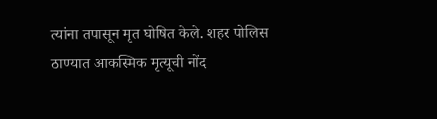त्यांना तपासून मृत घोषित केले. शहर पोलिस ठाण्यात आकस्मिक मृत्यूची नोंद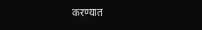करण्यात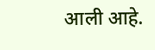आली आहे.